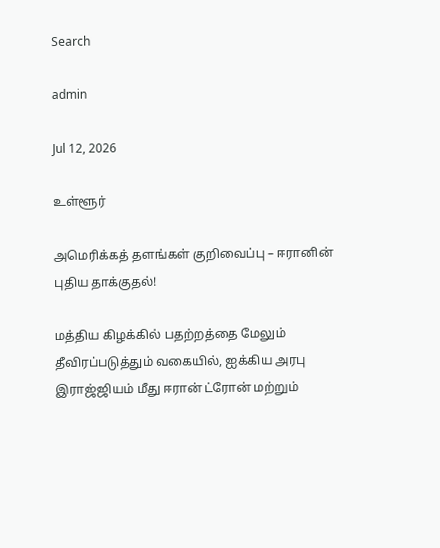Search

admin

Jul 12, 2026

உள்ளூர்

அமெரிக்கத் தளங்கள் குறிவைப்பு – ஈரானின் புதிய தாக்குதல்!

மத்திய கிழக்கில் பதற்றத்தை மேலும் தீவிரப்படுத்தும் வகையில், ஐக்கிய அரபு இராஜ்ஜியம் மீது ஈரான் ட்ரோன் மற்றும்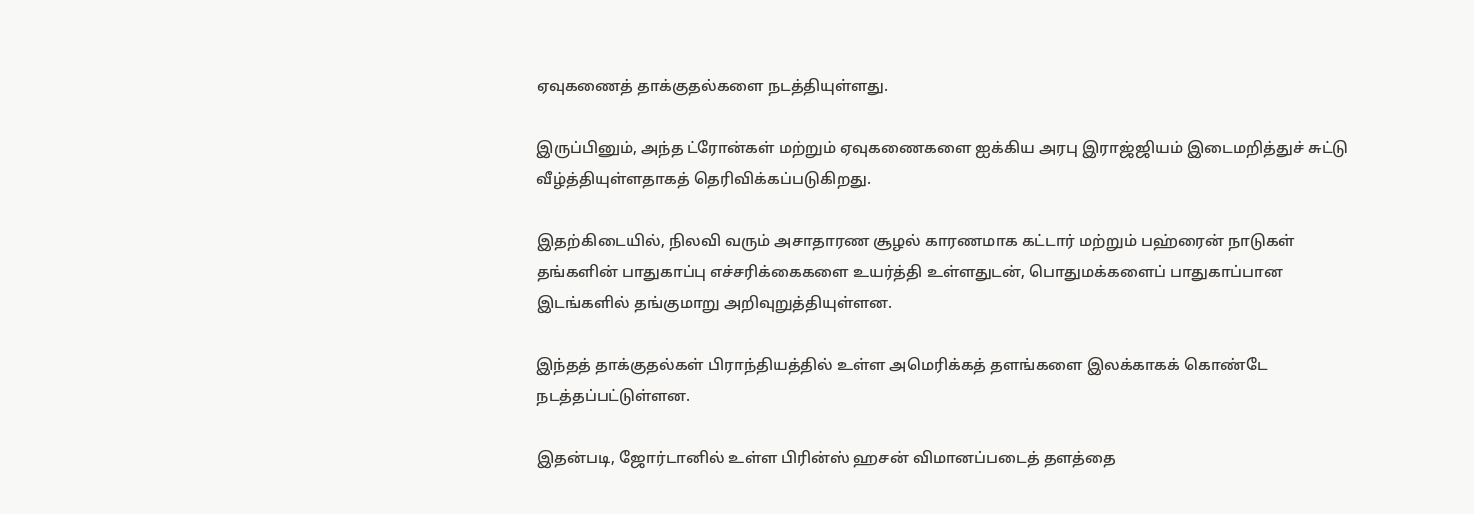ஏவுகணைத் தாக்குதல்களை நடத்தியுள்ளது.

இருப்பினும், அந்த ட்ரோன்கள் மற்றும் ஏவுகணைகளை ஐக்கிய அரபு இராஜ்ஜியம் இடைமறித்துச் சுட்டு வீழ்த்தியுள்ளதாகத் தெரிவிக்கப்படுகிறது.

இதற்கிடையில், நிலவி வரும் அசாதாரண சூழல் காரணமாக கட்டார் மற்றும் பஹ்ரைன் நாடுகள் தங்களின் பாதுகாப்பு எச்சரிக்கைகளை உயர்த்தி உள்ளதுடன், பொதுமக்களைப் பாதுகாப்பான இடங்களில் தங்குமாறு அறிவுறுத்தியுள்ளன.

இந்தத் தாக்குதல்கள் பிராந்தியத்தில் உள்ள அமெரிக்கத் தளங்களை இலக்காகக் கொண்டே நடத்தப்பட்டுள்ளன.

இதன்படி, ஜோர்டானில் உள்ள பிரின்ஸ் ஹசன் விமானப்படைத் தளத்தை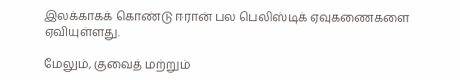இலக்காகக் கொண்டு ஈரான் பல பெலிஸ்டிக் ஏவுகணைகளை ஏவியுள்ளது.

மேலும், குவைத் மற்றும்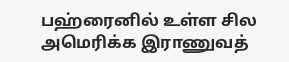பஹ்ரைனில் உள்ள சில அமெரிக்க இராணுவத்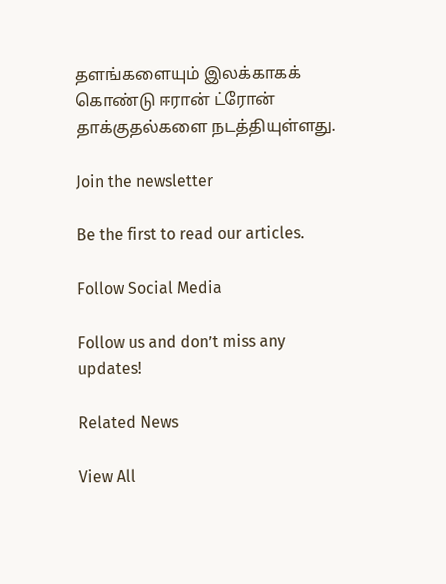தளங்களையும் இலக்காகக் கொண்டு ஈரான் ட்ரோன் தாக்குதல்களை நடத்தியுள்ளது.

Join the newsletter

Be the first to read our articles.

Follow Social Media

Follow us and don’t miss any updates!

Related News

View All